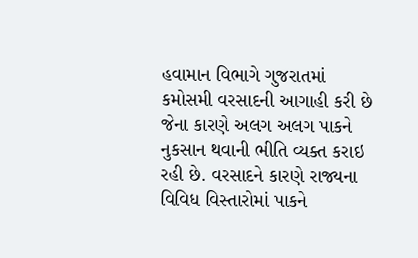હવામાન વિભાગે ગુજરાતમાં કમોસમી વરસાદની આગાહી કરી છે જેના કારણે અલગ અલગ પાકને નુકસાન થવાની ભીતિ વ્યક્ત કરાઇ રહી છે. વરસાદને કારણે રાજ્યના વિવિધ વિસ્તારોમાં પાકને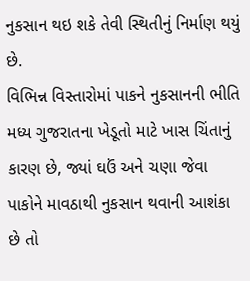નુકસાન થઇ શકે તેવી સ્થિતીનું નિર્માણ થયું છે.
વિભિન્ન વિસ્તારોમાં પાકને નુકસાનની ભીતિ
મધ્ય ગુજરાતના ખેડૂતો માટે ખાસ ચિંતાનું કારણ છે, જ્યાં ઘઉં અને ચણા જેવા પાકોને માવઠાથી નુકસાન થવાની આશંકા છે તો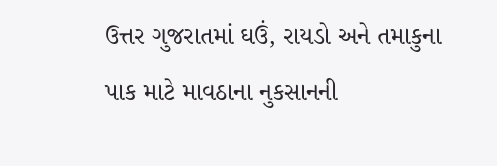ઉત્તર ગુજરાતમાં ઘઉં, રાયડો અને તમાકુના પાક માટે માવઠાના નુકસાનની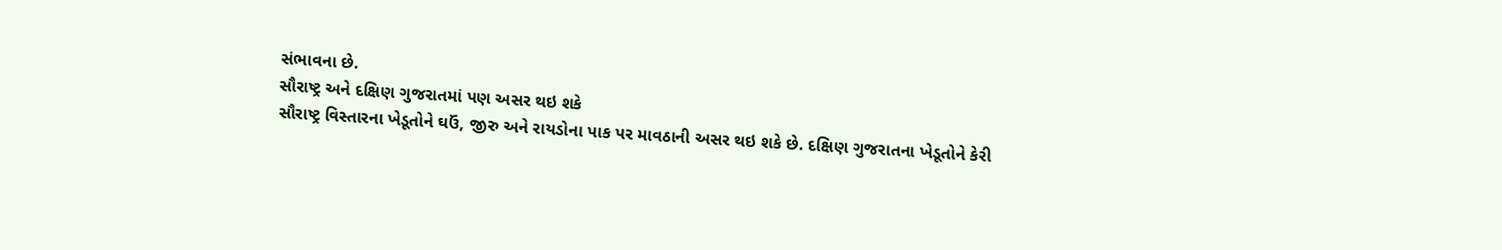સંભાવના છે.
સૌરાષ્ટ્ર અને દક્ષિણ ગુજરાતમાં પણ અસર થઇ શકે
સૌરાષ્ટ્ર વિસ્તારના ખેડૂતોને ઘઉં, જીરુ અને રાયડોના પાક પર માવઠાની અસર થઇ શકે છે. દક્ષિણ ગુજરાતના ખેડૂતોને કેરી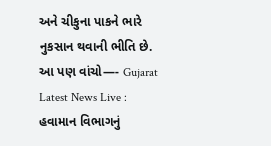અને ચીકુના પાકને ભારે નુકસાન થવાની ભીતિ છે.
આ પણ વાંચો—- Gujarat Latest News Live : હવામાન વિભાગનું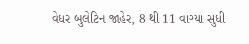વેધર બુલેટિન જાહેર, 8 થી 11 વાગ્યા સુધી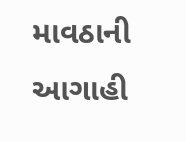માવઠાની આગાહી